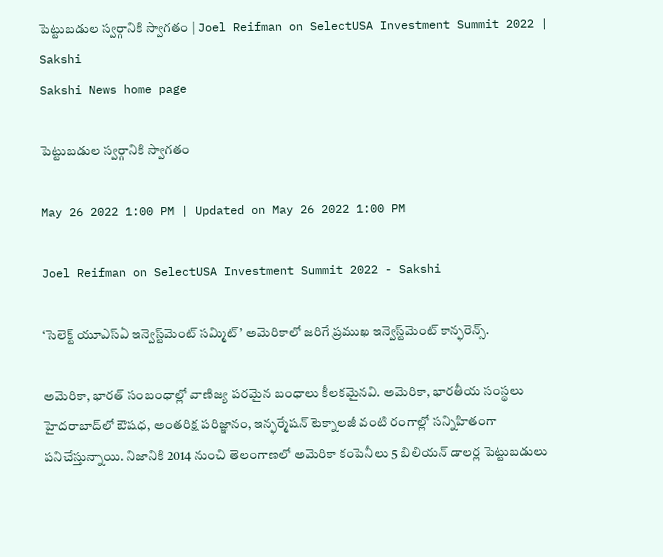పెట్టుబడుల స్వర్గానికి స్వాగతం | Joel Reifman on SelectUSA Investment Summit 2022 | Sakshi
Sakshi News home page

పెట్టుబడుల స్వర్గానికి స్వాగతం

May 26 2022 1:00 PM | Updated on May 26 2022 1:00 PM

Joel Reifman on SelectUSA Investment Summit 2022 - Sakshi

‘సెలెక్ట్‌ యూఎస్‌ఏ ఇన్వెస్ట్‌మెంట్‌ సమ్మిట్‌’ అమెరికాలో జరిగే ప్రముఖ ఇన్వెస్ట్‌మెంట్‌ కాన్ఫరెన్స్‌.

అమెరికా, భారత్‌ సంబంధాల్లో వాణిజ్య పరమైన బంధాలు కీలకమైనవి. అమెరికా, భారతీయ సంస్థలు హైదరాబాద్‌లో ఔషధ, అంతరిక్ష పరిజ్ఞానం, ఇన్ఫర్మేషన్‌ టెక్నాలజీ వంటి రంగాల్లో సన్నిహితంగా పనిచేస్తున్నాయి. నిజానికి 2014 నుంచి తెలంగాణలో అమెరికా కంపెనీలు 5 బిలియన్‌ డాలర్ల పెట్టుబడులు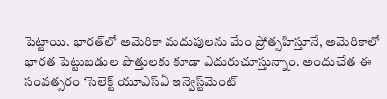పెట్టాయి. భారత్‌లో అమెరికా మదుపులను మేం ప్రోత్సహిస్తూనే, అమెరికాలో భారత పెట్టుబడుల పొత్తులకు కూడా ఎదురుచూస్తున్నాం. అందుచేత ఈ సంవత్సరం ‘సెలెక్ట్‌ యూఎస్‌ఏ ఇన్వెస్ట్‌మెంట్‌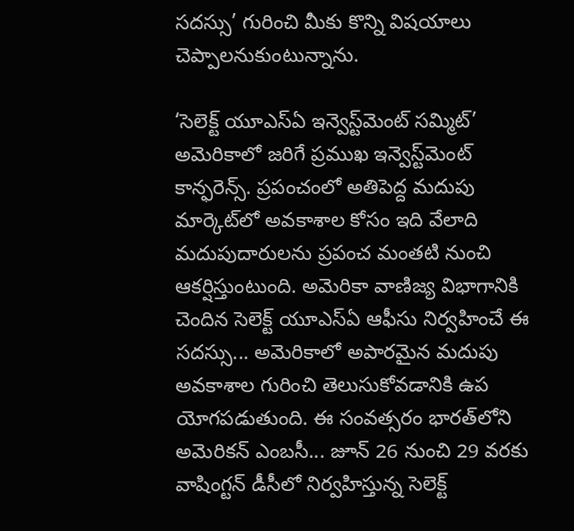సదస్సు’ గురించి మీకు కొన్ని విషయాలు చెప్పాలనుకుంటున్నాను.

‘సెలెక్ట్‌ యూఎస్‌ఏ ఇన్వెస్ట్‌మెంట్‌ సమ్మిట్‌’ అమెరికాలో జరిగే ప్రముఖ ఇన్వెస్ట్‌మెంట్‌ కాన్ఫరెన్స్‌. ప్రపంచంలో అతిపెద్ద మదుపు మార్కెట్‌లో అవకాశాల కోసం ఇది వేలాది మదుపుదారులను ప్రపంచ మంతటి నుంచి ఆకర్షిస్తుంటుంది. అమెరికా వాణిజ్య విభాగానికి చెందిన సెలెక్ట్‌ యూఎస్‌ఏ ఆఫీసు నిర్వహించే ఈ సదస్సు... అమెరికాలో అపారమైన మదుపు అవకాశాల గురించి తెలుసుకోవడానికి ఉప యోగపడుతుంది. ఈ సంవత్సరం భారత్‌లోని అమెరికన్‌ ఎంబసీ... జూన్‌ 26 నుంచి 29 వరకు వాషింగ్టన్‌ డీసీలో నిర్వహిస్తున్న సెలెక్ట్‌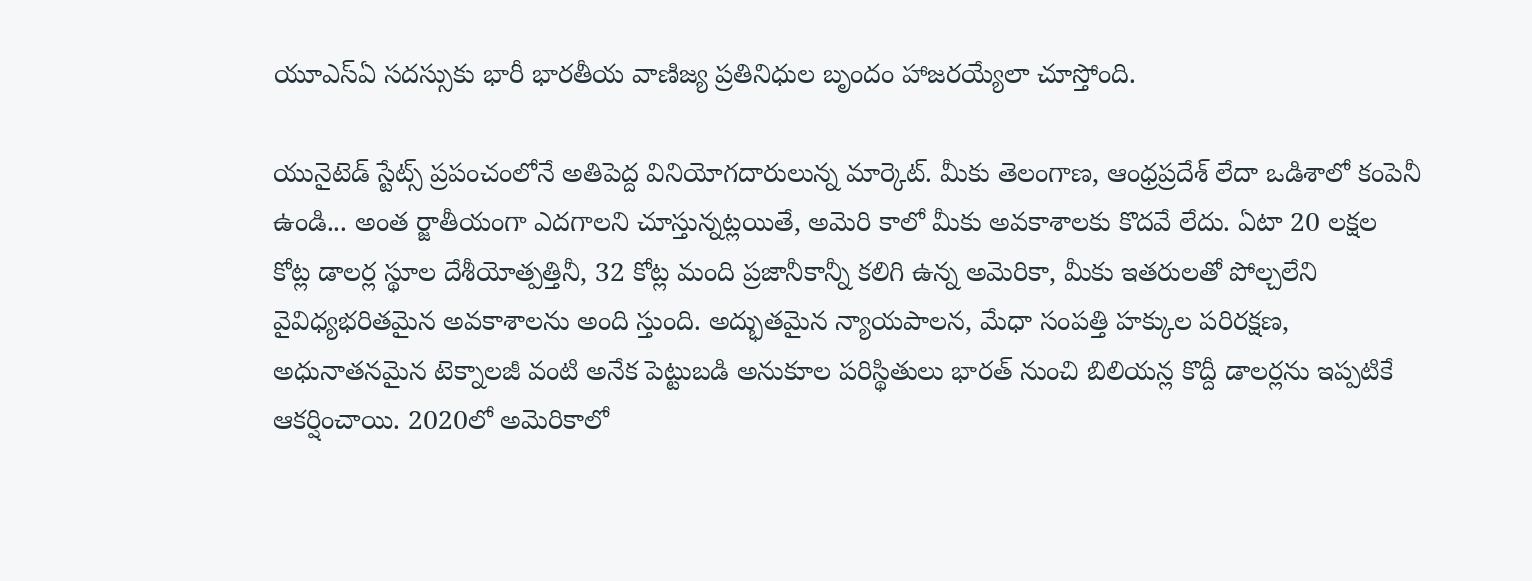యూఎస్‌ఏ సదస్సుకు భారీ భారతీయ వాణిజ్య ప్రతినిధుల బృందం హాజరయ్యేలా చూస్తోంది.

యునైటెడ్‌ స్టేట్స్‌ ప్రపంచంలోనే అతిపెద్ద వినియోగదారులున్న మార్కెట్‌. మీకు తెలంగాణ, ఆంధ్రప్రదేశ్‌ లేదా ఒడిశాలో కంపెనీ ఉండి... అంత ర్జాతీయంగా ఎదగాలని చూస్తున్నట్లయితే, అమెరి కాలో మీకు అవకాశాలకు కొదవే లేదు. ఏటా 20 లక్షల కోట్ల డాలర్ల స్థూల దేశీయోత్పత్తినీ, 32 కోట్ల మంది ప్రజానీకాన్నీ కలిగి ఉన్న అమెరికా, మీకు ఇతరులతో పోల్చలేని వైవిధ్యభరితమైన అవకాశాలను అంది స్తుంది. అద్భుతమైన న్యాయపాలన, మేధా సంపత్తి హక్కుల పరిరక్షణ, అధునాతనమైన టెక్నాలజీ వంటి అనేక పెట్టుబడి అనుకూల పరిస్థితులు భారత్‌ నుంచి బిలియన్ల కొద్దీ డాలర్లను ఇప్పటికే ఆకర్షించాయి. 2020లో అమెరికాలో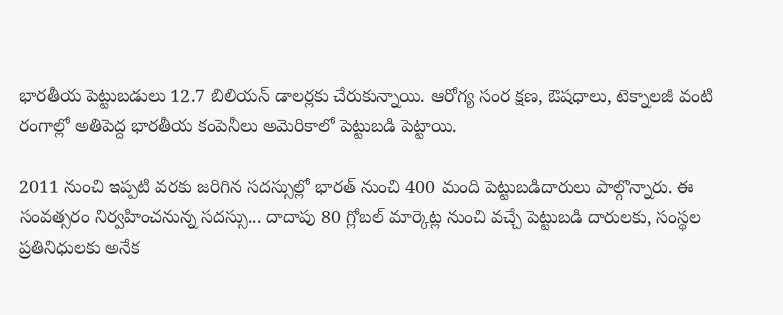భారతీయ పెట్టుబడులు 12.7 బిలియన్‌ డాలర్లకు చేరుకున్నాయి. ఆరోగ్య సంర క్షణ, ఔషధాలు, టెక్నాలజీ వంటి రంగాల్లో అతిపెద్ద భారతీయ కంపెనీలు అమెరికాలో పెట్టుబడి పెట్టాయి.

2011 నుంచి ఇప్పటి వరకు జరిగిన సదస్సుల్లో భారత్‌ నుంచి 400 మంది పెట్టుబడిదారులు పాల్గొన్నారు. ఈ సంవత్సరం నిర్వహించనున్న సదస్సు... దాదాపు 80 గ్లోబల్‌ మార్కెట్ల నుంచి వచ్చే పెట్టుబడి దారులకు, సంస్థల ప్రతినిధులకు అనేక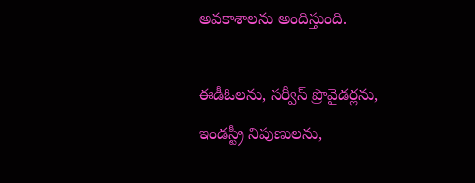అవకాశాలను అందిస్తుంది.

ఈడీఓలను, సర్వీస్‌ ప్రొవైడర్లను, ఇండస్ట్రీ నిపుణులను,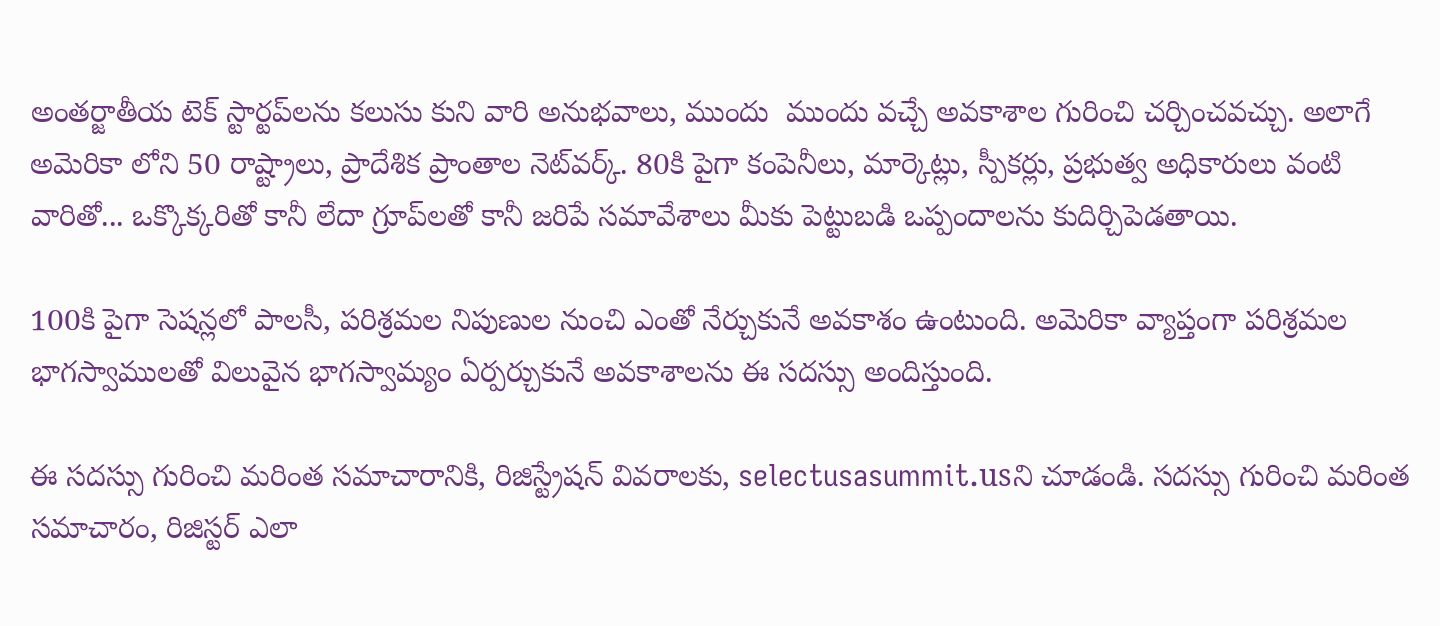అంతర్జాతీయ టెక్‌ స్టార్టప్‌లను కలుసు కుని వారి అనుభవాలు, ముందు  ముందు వచ్చే అవకాశాల గురించి చర్చించవచ్చు. అలాగే అమెరికా లోని 50 రాష్ట్రాలు, ప్రాదేశిక ప్రాంతాల నెట్‌వర్క్‌. 80కి పైగా కంపెనీలు, మార్కెట్లు, స్పీకర్లు, ప్రభుత్వ అధికారులు వంటి వారితో... ఒక్కొక్కరితో కానీ లేదా గ్రూప్‌లతో కానీ జరిపే సమావేశాలు మీకు పెట్టుబడి ఒప్పందాలను కుదిర్చిపెడతాయి.

100కి పైగా సెషన్లలో పాలసీ, పరిశ్రమల నిపుణుల నుంచి ఎంతో నేర్చుకునే అవకాశం ఉంటుంది. అమెరికా వ్యాప్తంగా పరిశ్రమల భాగస్వాములతో విలువైన భాగస్వామ్యం ఏర్పర్చుకునే అవకాశాలను ఈ సదస్సు అందిస్తుంది.

ఈ సదస్సు గురించి మరింత సమాచారానికి, రిజిస్ట్రేషన్‌ వివరాలకు, selectusasummit.usని చూడండి. సదస్సు గురించి మరింత సమాచారం, రిజిస్టర్‌ ఎలా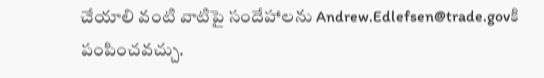చేయాలి వంటి వాటిపై సందేహాలను Andrew.Edlefsen@trade.govకి పంపించవచ్చు.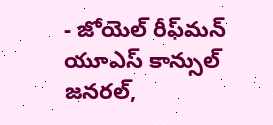- జోయెల్‌ రీఫ్‌మన్‌
యూఎస్‌ కాన్సుల్‌ జనరల్,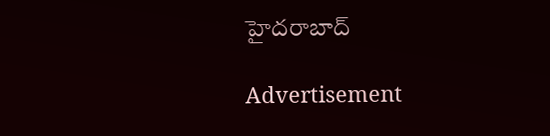హైదరాబాద్‌

Advertisement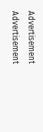Advertisement
Advertisement